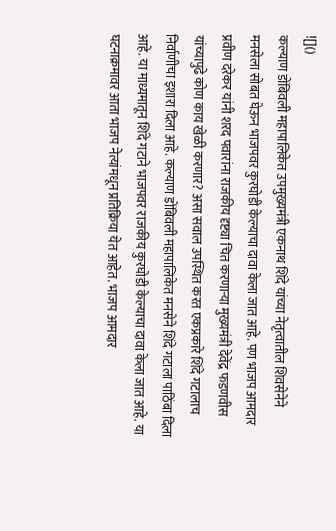![]()
कल्याण डोंबिवली महापालिकेत उपमुख्यमंत्री एकनाथ शिंदे यांच्या नेतृत्वातील शिवसेनेने मनसेला सोबत घेऊन भाजपवर कुरघोडी केल्याचा दावा केला जात आहे. पण भाजप आमदार प्रवीण दरेकर यांनी शरद पवारांना राजकीय दृष्ट्या चित करणाऱ्या मुख्यमंत्री देवेंद्र फडणवीस यांच्यापुढे कोण काय खेळी करणार? असा सवाल उपस्थित करत एकप्रकारे शिंदे गटालाच निर्वाणीचा इशारा दिला आहे. कल्याण डोंबिवली महापालिकेत मनसेने शिंदे गटाला पाठिंबा दिला आहे. या माध्यमातून शिंदे गटाने भाजपवर राजकीय कुरघोडी केल्याचा दावा केला जात आहे. या घटनाक्रमावर आता भाजप नेत्यांमधून प्रतिक्रिया येत आहेत. भाजप आमदार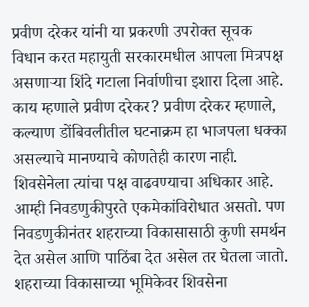प्रवीण दरेकर यांनी या प्रकरणी उपरोक्त सूचक विधान करत महायुती सरकारमधील आपला मित्रपक्ष असणाऱ्या शिंदे गटाला निर्वाणीचा इशारा दिला आहे. काय म्हणाले प्रवीण दरेकर? प्रवीण दरेकर म्हणाले, कल्याण डोंबिवलीतील घटनाक्रम हा भाजपला धक्का असल्याचे मानण्याचे कोणतेही कारण नाही. शिवसेनेला त्यांचा पक्ष वाढवण्याचा अधिकार आहे. आम्ही निवडणुकीपुरते एकमेकांविरोधात असतो. पण निवडणुकीनंतर शहराच्या विकासासाठी कुणी समर्थन देत असेल आणि पाठिंबा देत असेल तर घेतला जातो. शहराच्या विकासाच्या भूमिकेवर शिवसेना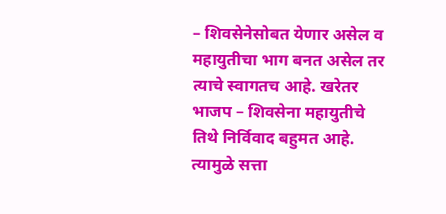– शिवसेनेसोबत येणार असेल व महायुतीचा भाग बनत असेल तर त्याचे स्वागतच आहे. खरेतर भाजप – शिवसेना महायुतीचे तिथे निर्विवाद बहुमत आहे. त्यामुळे सत्ता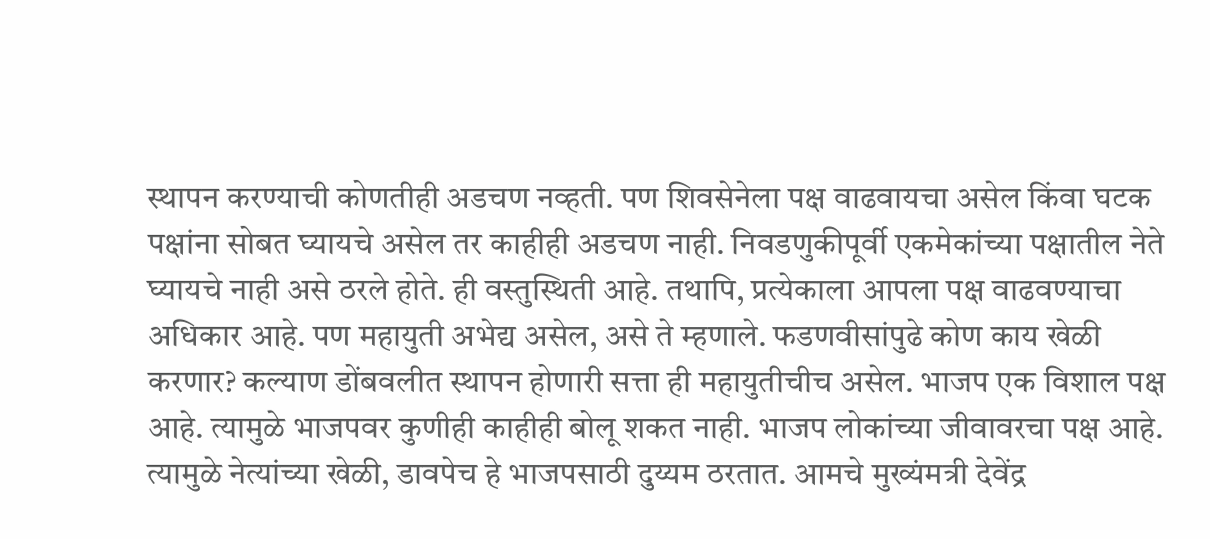स्थापन करण्याची कोणतीही अडचण नव्हती. पण शिवसेनेला पक्ष वाढवायचा असेल किंवा घटक पक्षांना सोबत घ्यायचे असेल तर काहीही अडचण नाही. निवडणुकीपूर्वी एकमेकांच्या पक्षातील नेते घ्यायचे नाही असे ठरले होते. ही वस्तुस्थिती आहे. तथापि, प्रत्येकाला आपला पक्ष वाढवण्याचा अधिकार आहे. पण महायुती अभेद्य असेल, असे ते म्हणाले. फडणवीसांपुढे कोण काय खेळी करणार? कल्याण डोंबवलीत स्थापन होणारी सत्ता ही महायुतीचीच असेल. भाजप एक विशाल पक्ष आहे. त्यामुळे भाजपवर कुणीही काहीही बोलू शकत नाही. भाजप लोकांच्या जीवावरचा पक्ष आहे. त्यामुळे नेत्यांच्या खेळी, डावपेच हे भाजपसाठी दुय्यम ठरतात. आमचे मुख्यंमत्री देवेंद्र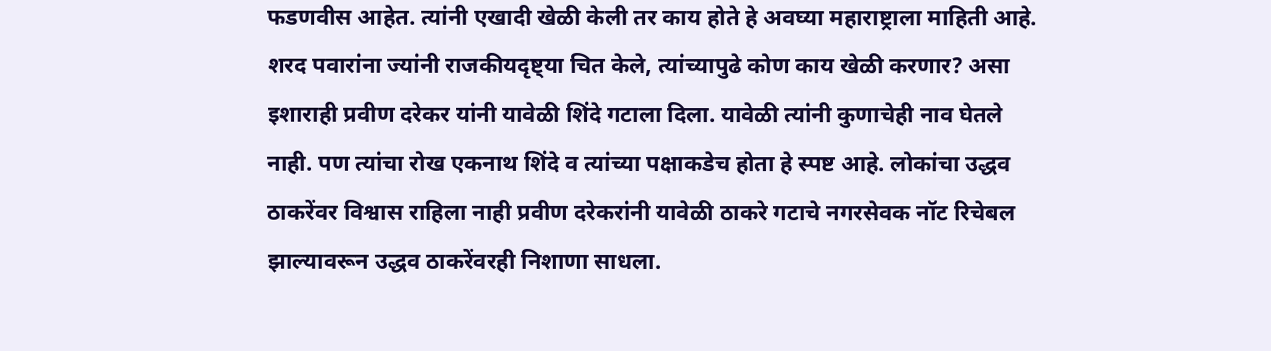फडणवीस आहेत. त्यांनी एखादी खेळी केली तर काय होते हे अवघ्या महाराष्ट्राला माहिती आहे. शरद पवारांना ज्यांनी राजकीयदृष्ट्या चित केले, त्यांच्यापुढे कोण काय खेळी करणार? असा इशाराही प्रवीण दरेकर यांनी यावेळी शिंदे गटाला दिला. यावेळी त्यांनी कुणाचेही नाव घेतले नाही. पण त्यांचा रोख एकनाथ शिंदे व त्यांच्या पक्षाकडेच होता हे स्पष्ट आहे. लोकांचा उद्धव ठाकरेंवर विश्वास राहिला नाही प्रवीण दरेकरांनी यावेळी ठाकरे गटाचे नगरसेवक नॉट रिचेबल झाल्यावरून उद्धव ठाकरेंवरही निशाणा साधला.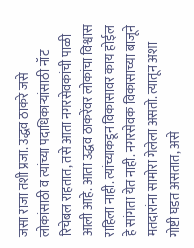जसा राजा तशी प्रजा. उद्धव ठाकरे जसे लोकांसाठी व त्यांच्या पदाधिकाऱ्यांसाठी नॉट रिचेबल राहतात, तसे आता नगरसेवकांची पाळी आली आहे. आता उद्धव ठाकरेंवर लोकांचा विश्वास राहिला नाही. त्यांच्याकडून विकासावर काय होईल हे सांगता येत नाही. नगरसेवक विकासाच्या बाजूने मतदारांना सामोरा गेलेला असतो. त्यातून अशा गोष्टी घडत असतात, असे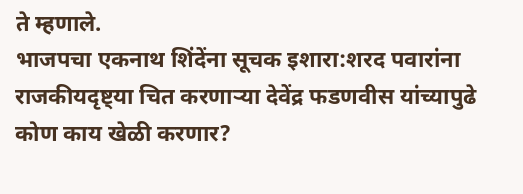ते म्हणाले.
भाजपचा एकनाथ शिंदेंना सूचक इशारा:शरद पवारांना राजकीयदृष्ट्या चित करणाऱ्या देवेंद्र फडणवीस यांच्यापुढे कोण काय खेळी करणार?